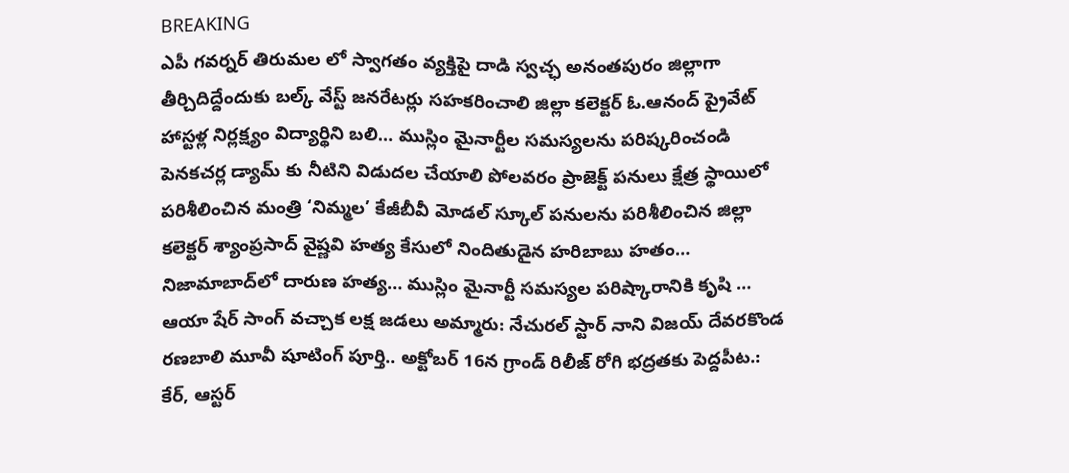BREAKING
ఎపీ గవర్నర్ తిరుమల లో స్వాగతం వ్యక్తిపై దాడి స్వచ్ఛ అనంతపురం జిల్లాగా తీర్చిదిద్దేందుకు బల్క్ వేస్ట్ జనరేటర్లు సహకరించాలి జిల్లా కలెక్టర్ ఓ.ఆనంద్ ప్రైవేట్ హాస్టళ్ల నిర్లక్ష్యం విద్యార్థిని బలి… ముస్లిం మైనార్టీల సమస్యలను పరిష్కరించండి పెనకచర్ల డ్యామ్ కు నీటిని విడుదల చేయాలి పోలవరం ప్రాజెక్ట్ పనులు క్షేత్ర స్థాయిలో పరిశీలించిన మంత్రి ‘నిమ్మల’ కేజీబీవీ మోడల్ స్కూల్ పనులను పరిశీలించిన జిల్లా కలెక్టర్ శ్యాంప్రసాద్ వైష్ణవి హత్య కేసులో నిందితుడైన హరిబాబు హతం… నిజామాబాద్‌లో దారుణ హత్య… ముస్లిం మైనార్టీ సమస్యల పరిష్కారానికి కృషి … ఆయా షేర్ సాంగ్ వచ్చాక లక్ష జడలు అమ్మారు: నేచురల్ స్టార్ నాని విజయ్ దేవరకొండ రణబాలి మూవీ షూటింగ్ పూర్తి.. అక్టోబర్ 16న గ్రాండ్ రిలీజ్ రోగి భద్రతకు పెద్దపీట.: కేర్, ఆస్టర్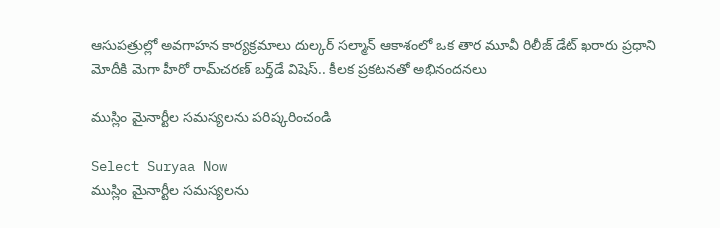ఆసుపత్రుల్లో అవగాహన కార్యక్రమాలు దుల్కర్ సల్మాన్ ఆకాశంలో ఒక తార మూవీ రిలీజ్ డేట్ ఖరారు ప్రధాని మోదీకి మెగా హీరో రామ్‌చరణ్ బర్త్‌డే విషెస్‌.. కీలక ప్రకటనతో అభినందనలు

ముస్లిం మైనార్టీల సమస్యలను పరిష్కరించండి

Select Suryaa Now
ముస్లిం మైనార్టీల సమస్యలను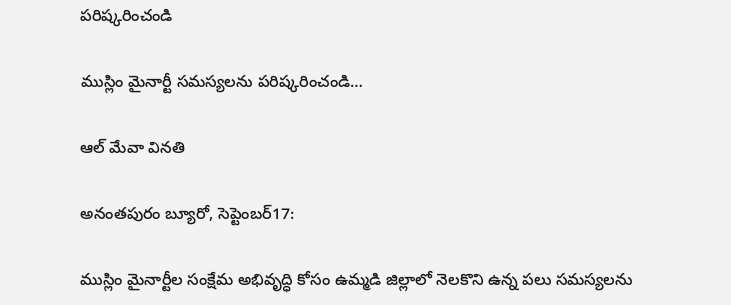పరిష్కరించండి

ముస్లిం మైనార్టీ సమస్యలను పరిష్కరించండి…

ఆల్ మేవా వినతి

అనంతపురం బ్యూరో, సెప్టెంబర్17:

ముస్లిం మైనార్టీల సంక్షేమ అభివృద్ధి కోసం ఉమ్మడి జిల్లాలో నెలకొని ఉన్న పలు సమస్యలను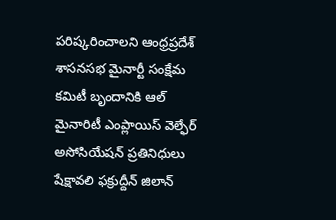పరిష్కరించాలని ఆంధ్రప్రదేశ్ శాసనసభ మైనార్టీ సంక్షేమ కమిటీ బృందానికి ఆల్ మైనారిటీ ఎంప్లాయిస్ వెల్ఫేర్ అసోసియేషన్ ప్రతినిధులు షేక్షావలి ఫక్రుద్దీన్ జిలాన్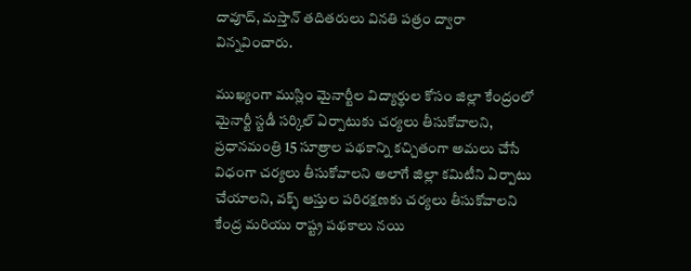దావూద్, మస్తాన్ తదితరులు వినతి పత్రం ద్వారా విన్నవించారు.

ముఖ్యంగా ముస్లిం మైనార్టీల విద్యార్థుల కోసం జిల్లా కేంద్రంలో మైనార్టీ స్టడీ సర్కిల్ ఏర్పాటుకు చర్యలు తీసుకోవాలని, ప్రధానమంత్రి 15 సూత్రాల పథకాన్ని కచ్చితంగా అమలు చేసే విధంగా చర్యలు తీసుకోవాలని అలాగే జిల్లా కమిటీని ఏర్పాటు చేయాలని, వక్ఫ్ ఆస్తుల పరిరక్షణకు చర్యలు తీసుకోవాలని కేంద్ర మరియు రాష్ట్ర పథకాలు నయి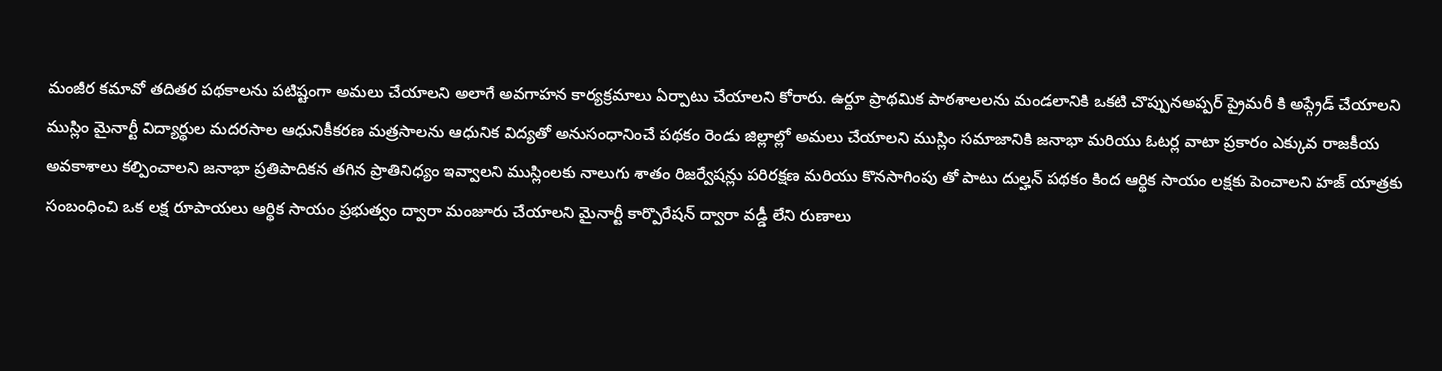మంజీర కమావో తదితర పథకాలను పటిష్టంగా అమలు చేయాలని అలాగే అవగాహన కార్యక్రమాలు ఏర్పాటు చేయాలని కోరారు. ఉర్దూ ప్రాథమిక పాఠశాలలను మండలానికి ఒకటి చొప్పునఅప్పర్ ప్రైమరీ కి అప్గ్రేడ్ చేయాలని ముస్లిం మైనార్టీ విద్యార్థుల మదరసాల ఆధునికీకరణ మత్రసాలను ఆధునిక విద్యతో అనుసంధానించే పథకం రెండు జిల్లాల్లో అమలు చేయాలని ముస్లిం సమాజానికి జనాభా మరియు ఓటర్ల వాటా ప్రకారం ఎక్కువ రాజకీయ అవకాశాలు కల్పించాలని జనాభా ప్రతిపాదికన తగిన ప్రాతినిధ్యం ఇవ్వాలని ముస్లింలకు నాలుగు శాతం రిజర్వేషన్లు పరిరక్షణ మరియు కొనసాగింపు తో పాటు దుల్హన్ పథకం కింద ఆర్థిక సాయం లక్షకు పెంచాలని హజ్ యాత్రకు సంబంధించి ఒక లక్ష రూపాయలు ఆర్థిక సాయం ప్రభుత్వం ద్వారా మంజూరు చేయాలని మైనార్టీ కార్పొరేషన్ ద్వారా వడ్డీ లేని రుణాలు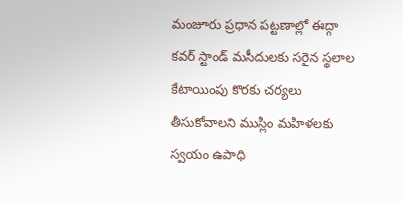మంజూరు ప్రధాన పట్టణాల్లో ఈద్గా కవర్ స్టాండ్ మసీదులకు సరైన స్థలాల కేటాయింపు కొరకు చర్యలు తీసుకోవాలని ముస్లిం మహిళలకు స్వయం ఉపాధి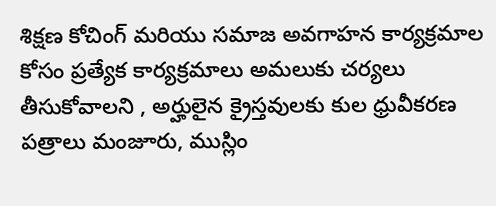శిక్షణ కోచింగ్ మరియు సమాజ అవగాహన కార్యక్రమాల కోసం ప్రత్యేక కార్యక్రమాలు అమలుకు చర్యలు తీసుకోవాలని , అర్హులైన క్రైస్తవులకు కుల ధ్రువీకరణ పత్రాలు మంజూరు, ముస్లిం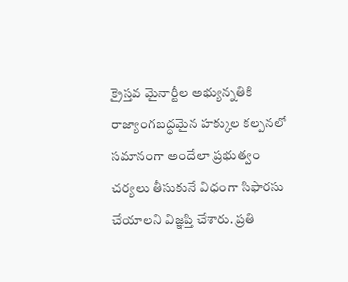క్రైస్తవ మైనార్టీల అభ్యున్నతికి రాజ్యాంగబద్ధమైన హక్కుల కల్పనలో సమానంగా అందేలా ప్రభుత్వం చర్యలు తీసుకునే విధంగా సిఫారసు చేయాలని విజ్ఞప్తి చేశారు. ప్రతి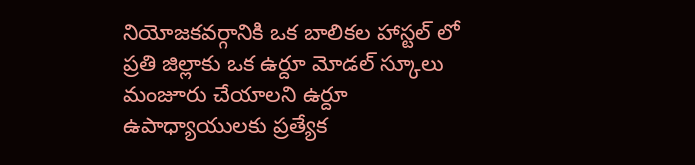నియోజకవర్గానికి ఒక బాలికల హాస్టల్ లో ప్రతి జిల్లాకు ఒక ఉర్దూ మోడల్ స్కూలు మంజూరు చేయాలని ఉర్దూ ఉపాధ్యాయులకు ప్రత్యేక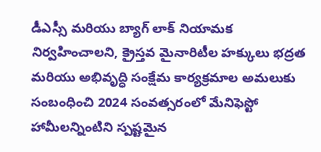డీఎస్సీ మరియు బ్యాగ్ లాక్ నియామక నిర్వహించాలని, క్రైస్తవ మైనారిటీల హక్కులు భద్రత మరియు అభివృద్ధి సంక్షేమ కార్యక్రమాల అమలుకు సంబంధించి 2024 సంవత్సరంలో మేనిఫెస్టో హామీలన్నింటిని స్పష్టమైన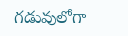గడువులోగా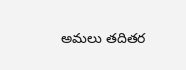అమలు తదితర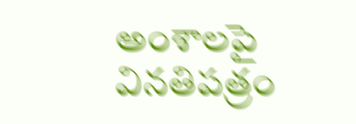అంశాలపై వినతిపత్రం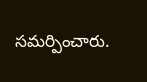సమర్పించారు.